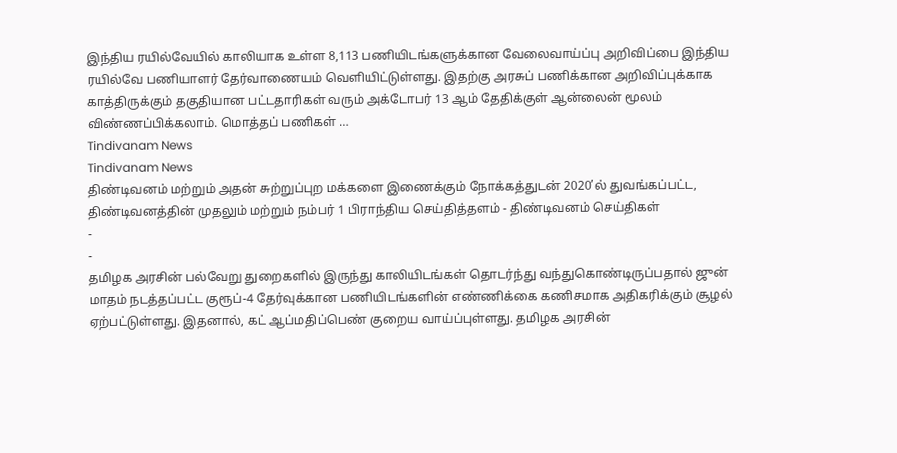இந்திய ரயில்வேயில் காலியாக உள்ள 8,113 பணியிடங்களுக்கான வேலைவாய்ப்பு அறிவிப்பை இந்திய ரயில்வே பணியாளர் தேர்வாணையம் வெளியிட்டுள்ளது. இதற்கு அரசுப் பணிக்கான அறிவிப்புக்காக காத்திருக்கும் தகுதியான பட்டதாரிகள் வரும் அக்டோபர் 13 ஆம் தேதிக்குள் ஆன்லைன் மூலம் விண்ணப்பிக்கலாம். மொத்தப் பணிகள் …
Tindivanam News
Tindivanam News
திண்டிவனம் மற்றும் அதன் சுற்றுப்புற மக்களை இணைக்கும் நோக்கத்துடன் 2020’ல் துவங்கப்பட்ட, திண்டிவனத்தின் முதலும் மற்றும் நம்பர் 1 பிராந்திய செய்தித்தளம் - திண்டிவனம் செய்திகள்
-
-
தமிழக அரசின் பல்வேறு துறைகளில் இருந்து காலியிடங்கள் தொடர்ந்து வந்துகொண்டிருப்பதால் ஜுன் மாதம் நடத்தப்பட்ட குரூப்-4 தேர்வுக்கான பணியிடங்களின் எண்ணிக்கை கணிசமாக அதிகரிக்கும் சூழல் ஏற்பட்டுள்ளது. இதனால், கட் ஆப்மதிப்பெண் குறைய வாய்ப்புள்ளது. தமிழக அரசின்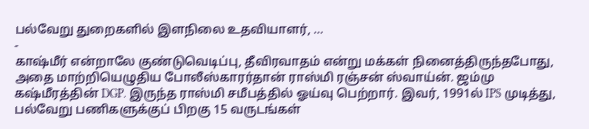பல்வேறு துறைகளில் இளநிலை உதவியாளர், …
-
காஷ்மீர் என்றாலே குண்டுவெடிப்பு, தீவிரவாதம் என்று மக்கள் நினைத்திருந்தபோது, அதை மாற்றியெழுதிய போலீஸ்காரர்தான் ராஸ்மி ரஞ்சன் ஸ்வாய்ன். ஜம்மு கஷ்மீரத்தின் DGP. இருந்த ராஸ்மி சமீபத்தில் ஓய்வு பெற்றார். இவர், 1991ல் IPS முடித்து, பல்வேறு பணிகளுக்குப் பிறகு 15 வருடங்கள்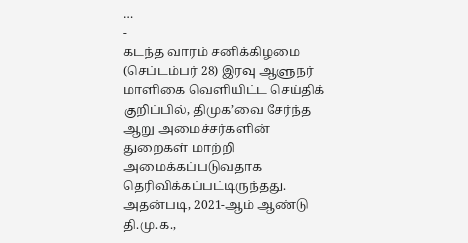…
-
கடந்த வாரம் சனிக்கிழமை (செப்டம்பர் 28) இரவு ஆளுநர் மாளிகை வெளியிட்ட செய்திக் குறிப்பில், திமுக’வை சேர்ந்த ஆறு அமைச்சர்களின் துறைகள் மாற்றி அமைக்கப்படுவதாக தெரிவிக்கப்பட்டிருந்தது. அதன்படி, 2021-ஆம் ஆண்டு தி.மு.க.,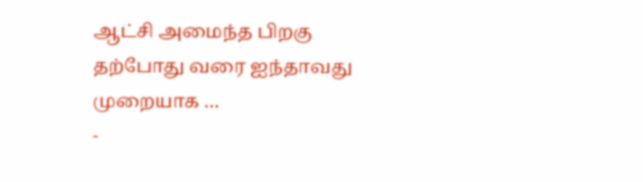ஆட்சி அமைந்த பிறகு தற்போது வரை ஐந்தாவது முறையாக …
-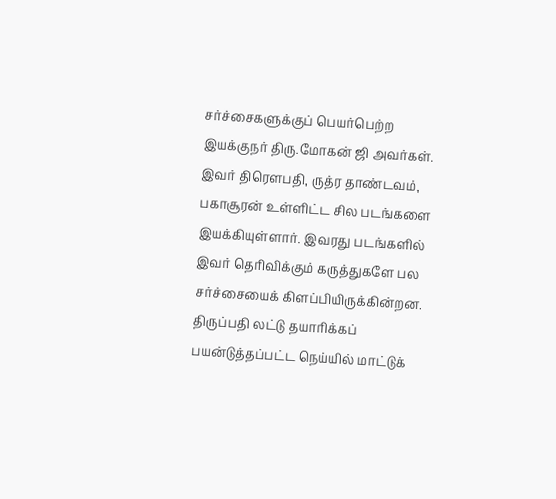சர்ச்சைகளுக்குப் பெயர்பெற்ற இயக்குநர் திரு.மோகன் ஜி அவர்கள். இவர் திரௌபதி, ருத்ர தாண்டவம், பகாசூரன் உள்ளிட்ட சில படங்களை இயக்கியுள்ளார். இவரது படங்களில் இவர் தெரிவிக்கும் கருத்துகளே பல சர்ச்சையைக் கிளப்பியிருக்கின்றன. திருப்பதி லட்டு தயாரிக்கப் பயன்டுத்தப்பட்ட நெய்யில் மாட்டுக்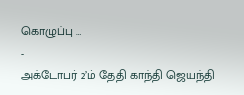கொழுப்பு …
-
அக்டோபர் 2’ம் தேதி காந்தி ஜெயந்தி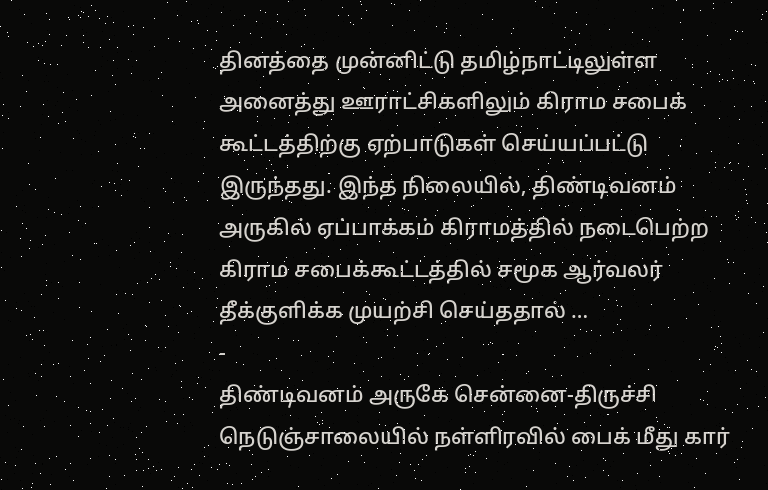தினத்தை முன்னிட்டு தமிழ்நாட்டிலுள்ள அனைத்து ஊராட்சிகளிலும் கிராம சபைக் கூட்டத்திற்கு ஏற்பாடுகள் செய்யப்பட்டு இருந்தது. இந்த நிலையில், திண்டிவனம் அருகில் ஏப்பாக்கம் கிராமத்தில் நடைபெற்ற கிராம சபைக்கூட்டத்தில் சமூக ஆர்வலர் தீக்குளிக்க முயற்சி செய்ததால் …
-
திண்டிவனம் அருகே சென்னை-திருச்சி நெடுஞ்சாலையில் நள்ளிரவில் பைக் மீது கார்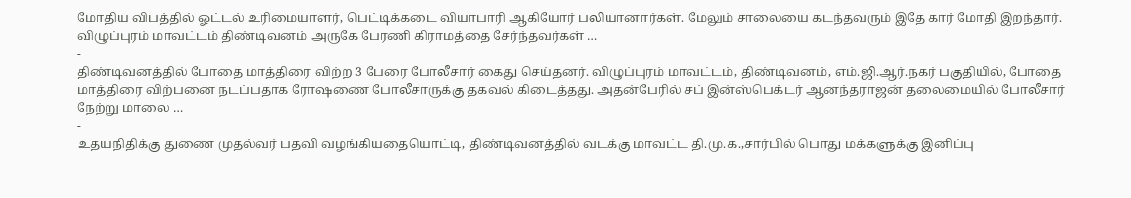மோதிய விபத்தில் ஓட்டல் உரிமையாளர், பெட்டிக்கடை வியாபாரி ஆகியோர் பலியானார்கள். மேலும் சாலையை கடந்தவரும் இதே கார் மோதி இறந்தார். விழுப்புரம் மாவட்டம் திண்டிவனம் அருகே பேரணி கிராமத்தை சேர்ந்தவர்கள் …
-
திண்டிவனத்தில் போதை மாத்திரை விற்ற 3 பேரை போலீசார் கைது செய்தனர். விழுப்புரம் மாவட்டம், திண்டிவனம், எம்.ஜி.ஆர்.நகர் பகுதியில், போதை மாத்திரை விற்பனை நடப்பதாக ரோஷணை போலீசாருக்கு தகவல் கிடைத்தது. அதன்பேரில் சப் இன்ஸ்பெக்டர் ஆனந்தராஜன் தலைமையில் போலீசார் நேற்று மாலை …
-
உதயநிதிக்கு துணை முதல்வர் பதவி வழங்கியதையொட்டி, திண்டிவனத்தில் வடக்கு மாவட்ட தி.மு.க.,சார்பில் பொது மக்களுக்கு இனிப்பு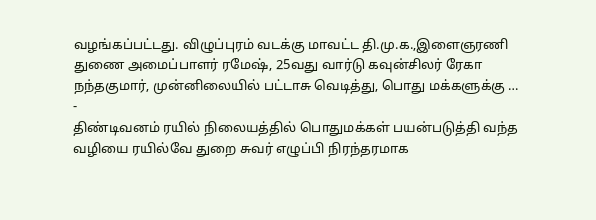வழங்கப்பட்டது. விழுப்புரம் வடக்கு மாவட்ட தி.மு.க.,இளைஞரணி துணை அமைப்பாளர் ரமேஷ், 25வது வார்டு கவுன்சிலர் ரேகா நந்தகுமார், முன்னிலையில் பட்டாசு வெடித்து, பொது மக்களுக்கு …
-
திண்டிவனம் ரயில் நிலையத்தில் பொதுமக்கள் பயன்படுத்தி வந்த வழியை ரயில்வே துறை சுவர் எழுப்பி நிரந்தரமாக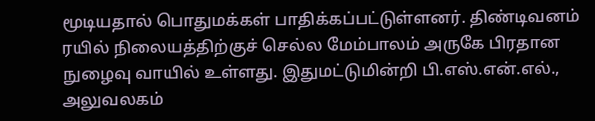மூடியதால் பொதுமக்கள் பாதிக்கப்பட்டுள்ளனர். திண்டிவனம் ரயில் நிலையத்திற்குச் செல்ல மேம்பாலம் அருகே பிரதான நுழைவு வாயில் உள்ளது. இதுமட்டுமின்றி பி.எஸ்.என்.எல்., அலுவலகம்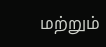மற்றும்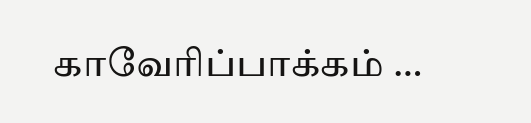காவேரிப்பாக்கம் …